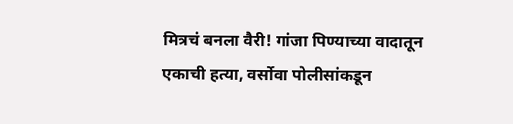मित्रचं बनला वैरी! गांजा पिण्याच्या वादातून एकाची हत्या, वर्सोवा पोलीसांकडून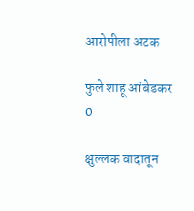आरोपीला अटक

फुले शाहू आंबेडकर
0

क्षुल्लक वादातून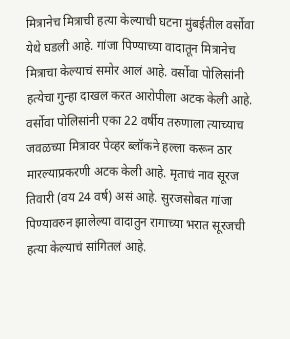मित्रानेच मित्राची हत्या केल्याची घटना मुंबईतील वर्सोवा येथे घडली आहे. गांजा पिण्याच्या वादातून मित्रानेच मित्राचा केल्याचं समोर आलं आहे. वर्सोवा पोलिसांनी हत्येचा गुन्हा दाखल करत आरोपीला अटक केली आहे. वर्सोवा पोलिसांनी एका 22 वर्षीय तरुणाला त्याच्याच जवळच्या मित्रावर पेव्हर ब्लॉकने हल्ला करून ठार मारल्याप्रकरणी अटक केली आहे. मृताचं नाव सूरज तिवारी (वय 24 वर्ष) असं आहे. सुरजसोबत गांजा पिण्यावरुन झालेल्या वादातुन रागाच्या भरात सूरजची हत्या केल्याचं सांगितलं आहे.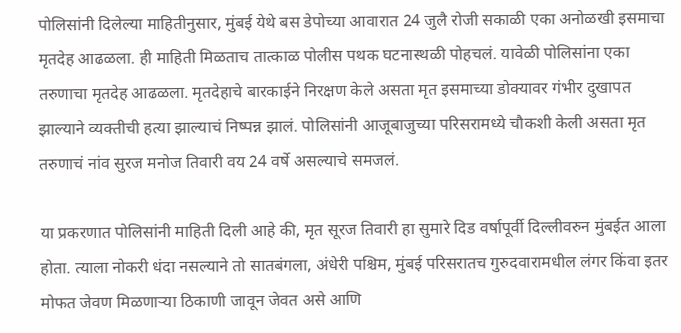पोलिसांनी दिलेल्या माहितीनुसार, मुंबई येथे बस डेपोच्या आवारात 24 जुलै रोजी सकाळी एका अनोळखी इसमाचा मृतदेह आढळला. ही माहिती मिळताच तात्काळ पोलीस पथक घटनास्थळी पोहचलं. यावेळी पोलिसांना एका तरुणाचा मृतदेह आढळला. मृतदेहाचे बारकाईने निरक्षण केले असता मृत इसमाच्या डोक्यावर गंभीर दुखापत झाल्याने व्यक्तीची हत्या झाल्याचं निष्पन्न झालं. पोलिसांनी आजूबाजुच्या परिसरामध्ये चौकशी केली असता मृत तरुणाचं नांव सुरज मनोज तिवारी वय 24 वर्षे असल्याचे समजलं.

या प्रकरणात पोलिसांनी माहिती दिली आहे की, मृत सूरज तिवारी हा सुमारे दिड वर्षापूर्वी दिल्लीवरुन मुंबईत आला होता. त्याला नोकरी धंदा नसल्याने तो सातबंगला, अंधेरी पश्चिम, मुंबई परिसरातच गुरुदवारामधील लंगर किंवा इतर मोफत जेवण मिळणाऱ्या ठिकाणी जावून जेवत असे आणि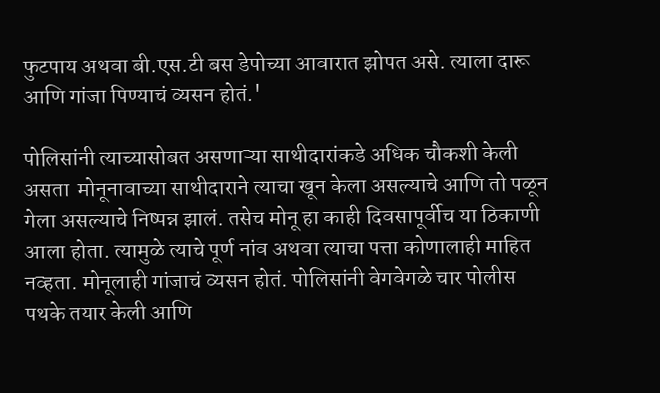फुटपाय अथवा बी.एस.टी बस डेपोच्या आवारात झोपत असे. त्याला दारू आणि गांजा पिण्याचं व्यसन होतं.'

पोलिसांनी त्याच्यासोबत असणाऱ्या साथीदारांकडे अधिक चौकशी केली असता  मोनूनावाच्या साथीदाराने त्याचा खून केला असल्याचे आणि तो पळून गेला असल्याचे निष्पन्न झालं. तसेच मोनू हा काही दिवसापूर्वीच या ठिकाणी आला होता. त्यामुळे त्याचे पूर्ण नांव अथवा त्याचा पत्ता कोणालाही माहित नव्हता. मोनूलाही गांजाचं व्यसन होतं. पोलिसांनी वेगवेगळे चार पोलीस पथके तयार केली आणि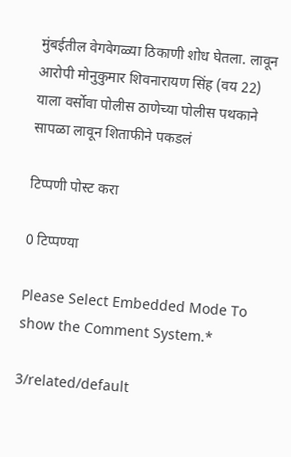मुंबईतील वेगवेगळ्या ठिकाणी शोध घेतला. लावून आरोपी मोनुकुमार शिवनारायण सिंह (वय 22) याला वर्सोवा पोलीस ठाणेच्या पोलीस पथकाने सापळा लावून शिताफीने पकडलं

टिप्पणी पोस्ट करा

0 टिप्पण्या

Please Select Embedded Mode To show the Comment System.*

3/related/default